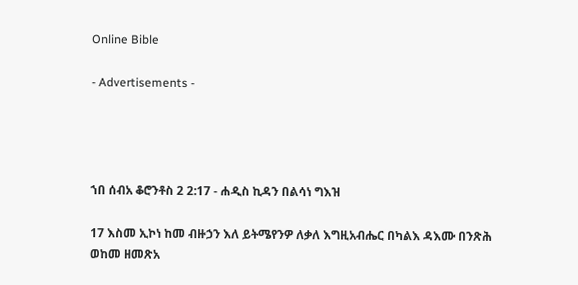Online Bible

- Advertisements -




ኀበ ሰብአ ቆሮንቶስ 2 2:17 - ሐዲስ ኪዳን በልሳነ ግእዝ

17 እስመ ኢኮነ ከመ ብዙኃን እለ ይትሜየንዎ ለቃለ እግዚአብሔር በካልእ ዳእሙ በንጽሕ ወከመ ዘመጽአ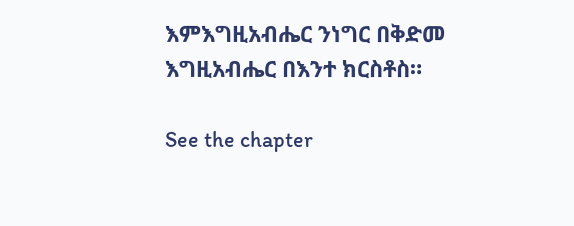እምእግዚአብሔር ንነግር በቅድመ እግዚአብሔር በእንተ ክርስቶስ።

See the chapter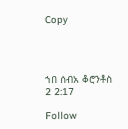Copy




ኀበ ሰብአ ቆሮንቶስ 2 2:17

Follow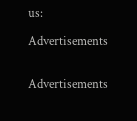us:

Advertisements


Advertisements